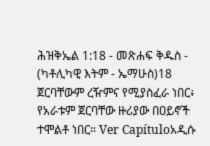ሕዝቅኤል 1:18 - መጽሐፍ ቅዱስ - (ካቶሊካዊ እትም - ኤማሁስ)18 ጀርባቸውም ረዥምና የሚያስፈራ ነበር፥ የአራቱም ጀርባቸው ዙሪያው በዐይኖች ተሞልቶ ነበር። Ver Capítuloአዲሱ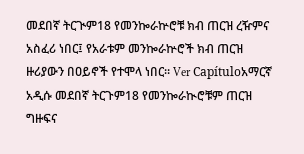መደበኛ ትርጒም18 የመንኰራኵሮቹ ክብ ጠርዝ ረዥምና አስፈሪ ነበር፤ የአራቱም መንኰራኵሮች ክብ ጠርዝ ዙሪያውን በዐይኖች የተሞላ ነበር። Ver Capítuloአማርኛ አዲሱ መደበኛ ትርጉም18 የመንኰራኲሮቹም ጠርዝ ግዙፍና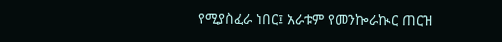የሚያስፈራ ነበር፤ አራቱም የመንኰራኲር ጠርዝ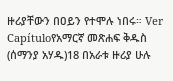ዙሪያቸውን በዐይን የተሞሉ ነበሩ። Ver Capítuloየአማርኛ መጽሐፍ ቅዱስ (ሰማንያ አሃዱ)18 በአራቱ ዙሪያ ሁሉ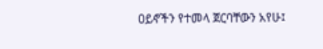ዐይኖችን የተመላ ጀርባቸውን አየሁ፤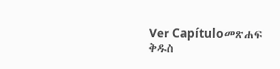Ver Capítuloመጽሐፍ ቅዱስ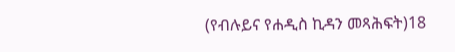(የብሉይና የሐዲስ ኪዳን መጻሕፍት)18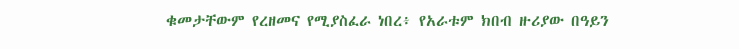ቁመታቸውም የረዘመና የሚያስፈራ ነበረ፥ የአራቱም ክበብ ዙሪያው በዓይን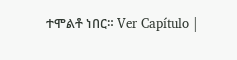ተሞልቶ ነበር። Ver Capítulo |